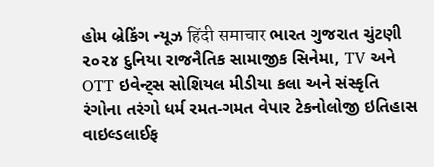હોમ બ્રેકિંગ ન્યૂઝ हिंदी समाचार ભારત ગુજરાત ચુંટણી ૨૦૨૪ દુનિયા રાજનૈતિક સામાજીક સિનેમા, TV અને OTT ઇવેન્ટ્સ સોશિયલ મીડીયા કલા અને સંસ્કૃતિ રંગોના તરંગો ધર્મ રમત-ગમત વેપાર ટેકનોલોજી ઇતિહાસ વાઇલ્ડલાઈફ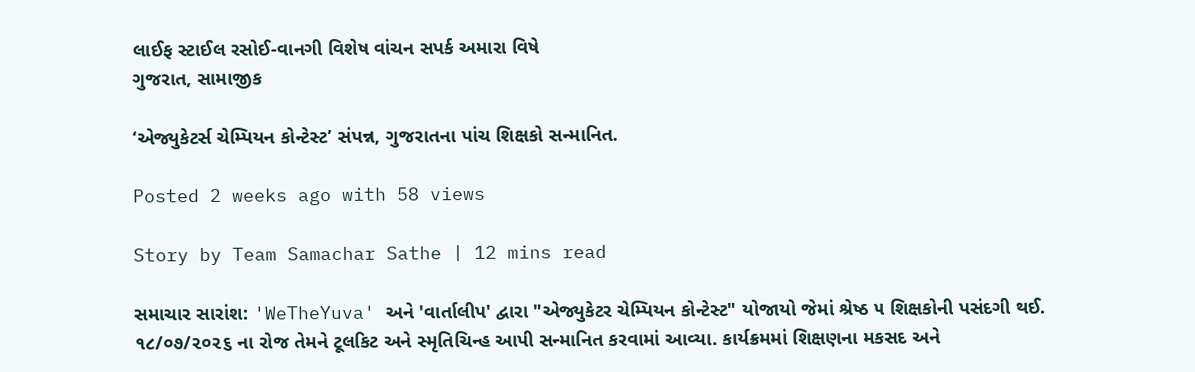લાઈફ સ્ટાઈલ રસોઈ-વાનગી વિશેષ વાંચન સપર્ક અમારા વિષે
ગુજરાત, સામાજીક

‘એજ્યુકેટર્સ ચેમ્પિયન કોન્ટેસ્ટ’ સંપન્ન, ગુજરાતના પાંચ શિક્ષકો સન્માનિત.

Posted 2 weeks ago with 58 views

Story by Team Samachar Sathe | 12 mins read

સમાચાર સારાંશ: 'WeTheYuva' અને 'વાર્તાલીપ' દ્વારા "એજ્યુકેટર ચેમ્પિયન કોન્ટેસ્ટ" યોજાયો જેમાં શ્રેષ્ઠ ૫ શિક્ષકોની પસંદગી થઈ. ૧૮/૦૭/૨૦૨૬ ના રોજ તેમને ટૂલકિટ અને સ્મૃતિચિન્હ આપી સન્માનિત કરવામાં આવ્યા. કાર્યક્રમમાં શિક્ષણના મકસદ અને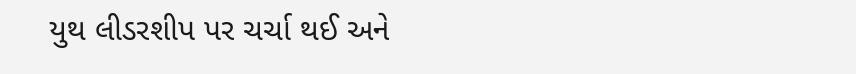યુથ લીડરશીપ પર ચર્ચા થઈ અને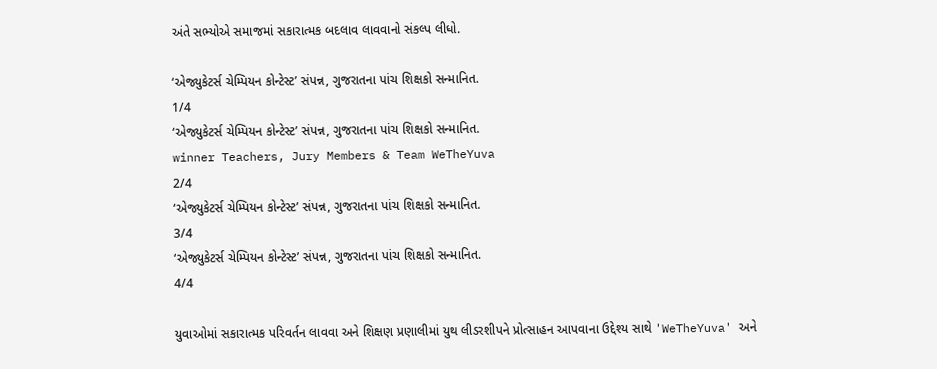અંતે સભ્યોએ સમાજમાં સકારાત્મક બદલાવ લાવવાનો સંકલ્પ લીધો.

‘એજ્યુકેટર્સ ચેમ્પિયન કોન્ટેસ્ટ’ સંપન્ન, ગુજરાતના પાંચ શિક્ષકો સન્માનિત.
1/4
‘એજ્યુકેટર્સ ચેમ્પિયન કોન્ટેસ્ટ’ સંપન્ન, ગુજરાતના પાંચ શિક્ષકો સન્માનિત.
winner Teachers, Jury Members & Team WeTheYuva
2/4
‘એજ્યુકેટર્સ ચેમ્પિયન કોન્ટેસ્ટ’ સંપન્ન, ગુજરાતના પાંચ શિક્ષકો સન્માનિત.
3/4
‘એજ્યુકેટર્સ ચેમ્પિયન કોન્ટેસ્ટ’ સંપન્ન, ગુજરાતના પાંચ શિક્ષકો સન્માનિત.
4/4

યુવાઓમાં સકારાત્મક પરિવર્તન લાવવા અને શિક્ષણ પ્રણાલીમાં યુથ લીડરશીપને પ્રોત્સાહન આપવાના ઉદ્દેશ્ય સાથે 'WeTheYuva' અને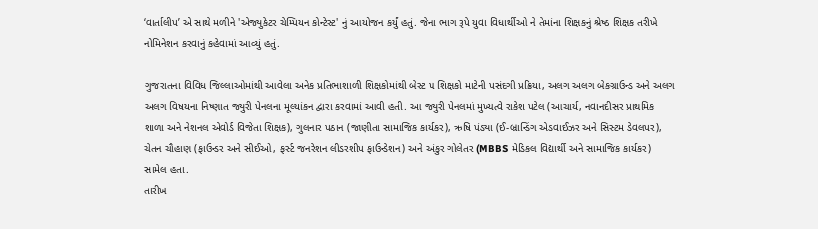‘વાર્તાલીપ’ એ સાથે મળીને 'એજ્યુકેટર ચેમ્પિયન કોન્ટેસ્ટ' નું આયોજન કર્યું હતું. જેના ભાગ રૂપે યુવા વિધાર્થીઓ ને તેમાંના શિક્ષકનું શ્રેષ્ઠ શિક્ષક તરીખે નોમિનેશન કરવાનું કહેવામાં આવ્યું હતું.

ગુજરાતના વિવિધ જિલ્લાઓમાંથી આવેલા અનેક પ્રતિભાશાળી શિક્ષકોમાંથી બેસ્ટ ૫ શિક્ષકો માટેની પસંદગી પ્રક્રિયા, અલગ અલગ બેકગ્રાઉન્ડ અને અલગ અલગ વિષયના નિષ્ણાત જ્યુરી પેનલના મૂલ્યાંકન દ્વારા કરવામાં આવી હતી. આ જ્યુરી પેનલમાં મુખ્યત્વે રાકેશ પટેલ (આચાર્ય, નવાનદીસર પ્રાથમિક શાળા અને નેશનલ એવોર્ડ વિજેતા શિક્ષક), ગુલનાર પઠાન (જાણીતા સામાજિક કાર્યકર), ઋષિ પંડ્યા (ઈ-બ્રાન્ડિંગ એડવાઈઝર અને સિસ્ટમ ડેવલપર), ચેતન ચૌહાણ (ફાઉન્ડર અને સીઈઓ, ફર્સ્ટ જનરેશન લીડરશીપ ફાઉન્ડેશન) અને અંકુર ગોલેતર (MBBS મેડિકલ વિદ્યાર્થી અને સામાજિક કાર્યકર) સામેલ હતા.
તારીખ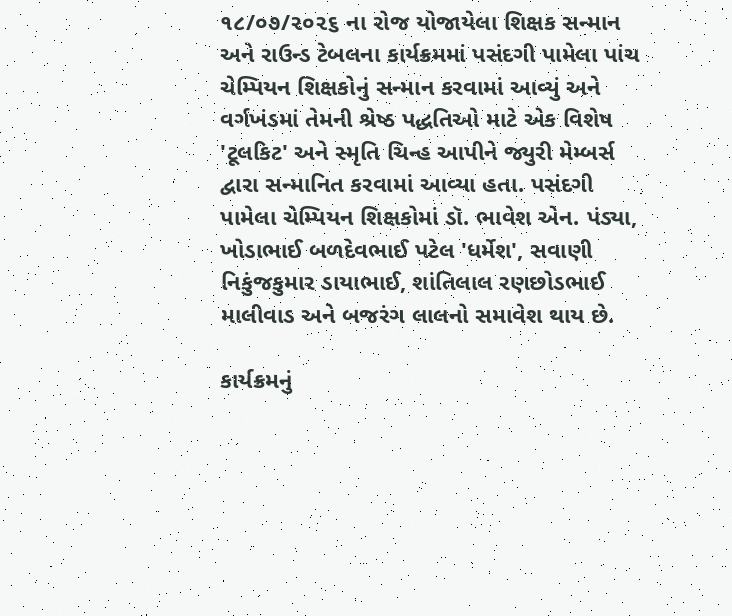૧૮/૦૭/૨૦૨૬ ના રોજ યોજાયેલા શિક્ષક સન્માન અને રાઉન્ડ ટેબલના કાર્યક્રમમાં પસંદગી પામેલા પાંચ ચેમ્પિયન શિક્ષકોનું સન્માન કરવામાં આવ્યું અને વર્ગખંડમાં તેમની શ્રેષ્ઠ પદ્ધતિઓ માટે એક વિશેષ 'ટૂલકિટ' અને સ્મૃતિ ચિન્હ આપીને જ્યુરી મેમ્બર્સ દ્વારા સન્માનિત કરવામાં આવ્યા હતા. પસંદગી પામેલા ચેમ્પિયન શિક્ષકોમાં ડૉ. ભાવેશ એન. પંડ્યા, ખોડાભાઈ બળદેવભાઈ પટેલ 'ધર્મેશ', સવાણી નિકુંજકુમાર ડાયાભાઈ, શાંતિલાલ રણછોડભાઈ માલીવાડ અને બજરંગ લાલનો સમાવેશ થાય છે.

કાર્યક્રમનું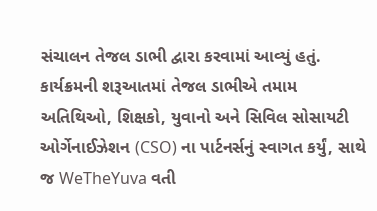સંચાલન તેજલ ડાભી દ્વારા કરવામાં આવ્યું હતું. કાર્યક્રમની શરૂઆતમાં તેજલ ડાભીએ તમામ અતિથિઓ, શિક્ષકો, યુવાનો અને સિવિલ સોસાયટી ઓર્ગેનાઈઝેશન (CSO) ના પાર્ટનર્સનું સ્વાગત કર્યું, સાથે જ WeTheYuva વતી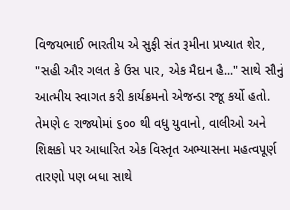વિજયભાઈ ભારતીય એ સુફી સંત રૂમીના પ્રખ્યાત શેર, "સહી ઔર ગલત કે ઉસ પાર, એક મૈદાન હૈ..." સાથે સૌનું આત્મીય સ્વાગત કરી કાર્યક્રમનો એજન્ડા રજૂ કર્યો હતો. તેમણે ૯ રાજ્યોમાં ૬૦૦ થી વધુ યુવાનો, વાલીઓ અને શિક્ષકો પર આધારિત એક વિસ્તૃત અભ્યાસના મહત્વપૂર્ણ તારણો પણ બધા સાથે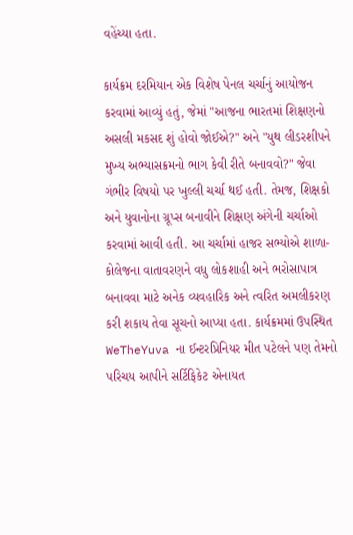વહેંચ્યા હતા.

કાર્યક્રમ દરમિયાન એક વિશેષ પેનલ ચર્ચાનું આયોજન કરવામાં આવ્યું હતું, જેમાં "આજના ભારતમાં શિક્ષણનો અસલી મકસદ શું હોવો જોઈએ?" અને "યુથ લીડરશીપને મુખ્ય અભ્યાસક્રમનો ભાગ કેવી રીતે બનાવવો?" જેવા ગંભીર વિષયો પર ખુલ્લી ચર્ચા થઈ હતી. તેમજ, શિક્ષકો અને યુવાનોના ગ્રૂપ્સ બનાવીને શિક્ષણ અંગેની ચર્ચાઓ કરવામાં આવી હતી. આ ચર્ચામાં હાજર સભ્યોએ શાળા-કોલેજના વાતાવરણને વધુ લોકશાહી અને ભરોસાપાત્ર બનાવવા માટે અનેક વ્યવહારિક અને ત્વરિત અમલીકરણ કરી શકાય તેવા સૂચનો આપ્યા હતા. કાર્યક્રમમાં ઉપસ્થિત WeTheYuva ના ઈન્ટરપ્રિનિયર મીત પટેલને પણ તેમનો પરિચય આપીને સર્ટિફિકેટ એનાયત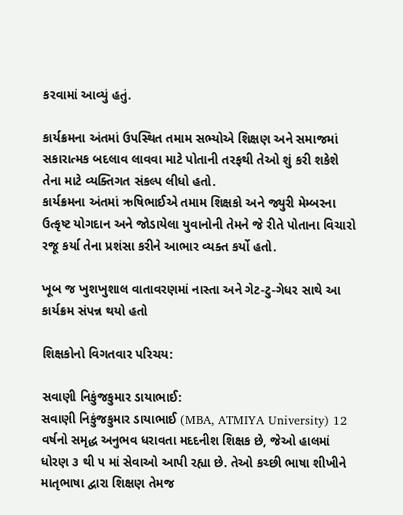કરવામાં આવ્યું હતું.

કાર્યક્રમના અંતમાં ઉપસ્થિત તમામ સભ્યોએ શિક્ષણ અને સમાજમાં સકારાત્મક બદલાવ લાવવા માટે પોતાની તરફથી તેઓ શું કરી શકેશે તેના માટે વ્યક્તિગત સંકલ્પ લીધો હતો.
કાર્યક્રમના અંતમાં ઋષિભાઈએ તમામ શિક્ષકો અને જ્યુરી મેમ્બરના ઉત્કૃષ્ટ યોગદાન અને જોડાયેલા યુવાનોની તેમને જે રીતે પોતાના વિચારો રજૂ કર્યા તેના પ્રશંસા કરીને આભાર વ્યક્ત કર્યો હતો.

ખૂબ જ ખુશખુશાલ વાતાવરણમાં નાસ્તા અને ગેટ-ટુ-ગેધર સાથે આ કાર્યક્રમ સંપન્ન થયો હતો

શિક્ષકોનો વિગતવાર પરિચય:

સવાણી નિકુંજકુમાર ડાયાભાઈ:
સવાણી નિકુંજકુમાર ડાયાભાઈ (MBA, ATMIYA University) 12 વર્ષનો સમૃદ્ધ અનુભવ ધરાવતા મદદનીશ શિક્ષક છે, જેઓ હાલમાં ધોરણ ૩ થી ૫ માં સેવાઓ આપી રહ્યા છે. તેઓ કચ્છી ભાષા શીખીને માતૃભાષા દ્વારા શિક્ષણ તેમજ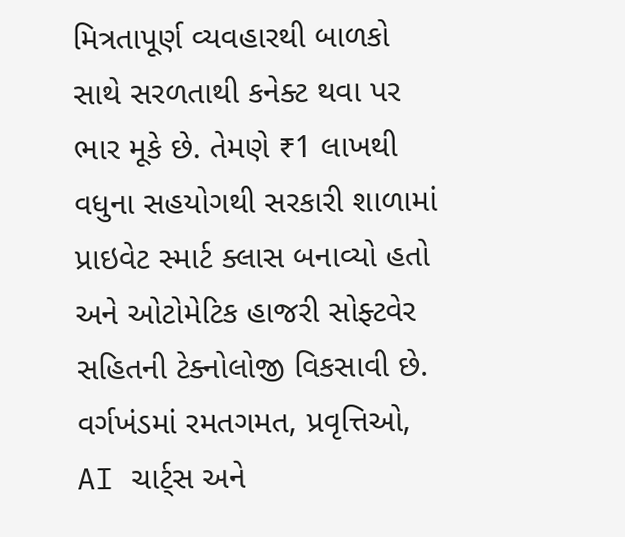મિત્રતાપૂર્ણ વ્યવહારથી બાળકો સાથે સરળતાથી કનેક્ટ થવા પર ભાર મૂકે છે. તેમણે ₹1 લાખથી વધુના સહયોગથી સરકારી શાળામાં પ્રાઇવેટ સ્માર્ટ ક્લાસ બનાવ્યો હતો અને ઓટોમેટિક હાજરી સોફ્ટવેર સહિતની ટેક્નોલોજી વિકસાવી છે. વર્ગખંડમાં રમતગમત, પ્રવૃત્તિઓ, AI ચાર્ટ્સ અને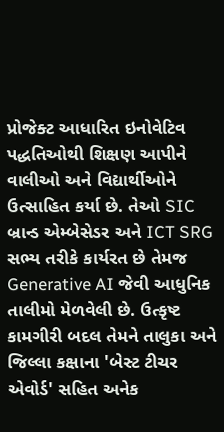પ્રોજેક્ટ આધારિત ઇનોવેટિવ પદ્ધતિઓથી શિક્ષણ આપીને વાલીઓ અને વિદ્યાર્થીઓને ઉત્સાહિત કર્યા છે. તેઓ SIC બ્રાન્ડ એમ્બેસેડર અને ICT SRG સભ્ય તરીકે કાર્યરત છે તેમજ Generative AI જેવી આધુનિક તાલીમો મેળવેલી છે. ઉત્કૃષ્ટ કામગીરી બદલ તેમને તાલુકા અને જિલ્લા કક્ષાના 'બેસ્ટ ટીચર એવોર્ડ' સહિત અનેક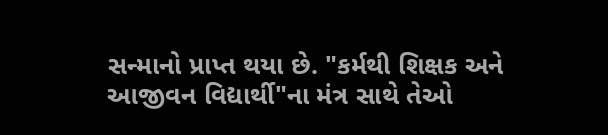સન્માનો પ્રાપ્ત થયા છે. "કર્મથી શિક્ષક અને આજીવન વિદ્યાર્થી"ના મંત્ર સાથે તેઓ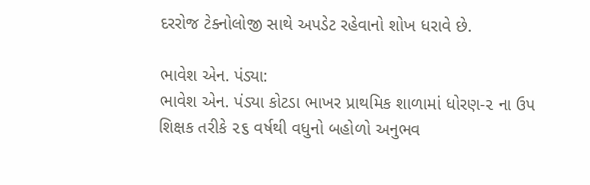દરરોજ ટેક્નોલોજી સાથે અપડેટ રહેવાનો શોખ ધરાવે છે.

ભાવેશ એન. પંડ્યા:
ભાવેશ એન. પંડ્યા કોટડા ભાખર પ્રાથમિક શાળામાં ધોરણ-૨ ના ઉપ શિક્ષક તરીકે ૨૬ વર્ષથી વધુનો બહોળો અનુભવ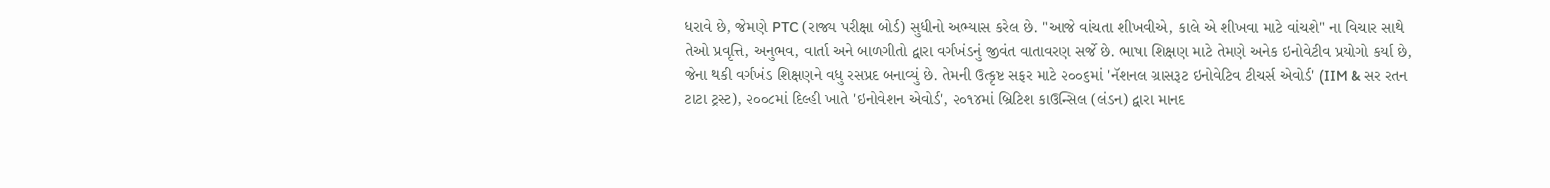ધરાવે છે, જેમણે PTC (રાજ્ય પરીક્ષા બોર્ડ) સુધીનો અભ્યાસ કરેલ છે. "આજે વાંચતા શીખવીએ, કાલે એ શીખવા માટે વાંચશે" ના વિચાર સાથે તેઓ પ્રવૃત્તિ, અનુભવ, વાર્તા અને બાળગીતો દ્વારા વર્ગખંડનું જીવંત વાતાવરણ સર્જે છે. ભાષા શિક્ષણ માટે તેમણે અનેક ઇનોવેટીવ પ્રયોગો કર્યા છે, જેના થકી વર્ગખંડ શિક્ષણને વધુ રસપ્રદ બનાવ્યું છે. તેમની ઉત્કૃષ્ટ સફર માટે ૨૦૦૬માં 'નૅશનલ ગ્રાસરૂટ ઇનોવેટિવ ટીચર્સ એવોર્ડ' (IIM & સર રતન ટાટા ટ્રસ્ટ), ૨૦૦૮માં દિલ્હી ખાતે 'ઇનોવેશન એવોર્ડ', ૨૦૧૪માં બ્રિટિશ કાઉન્સિલ (લંડન) દ્વારા માનદ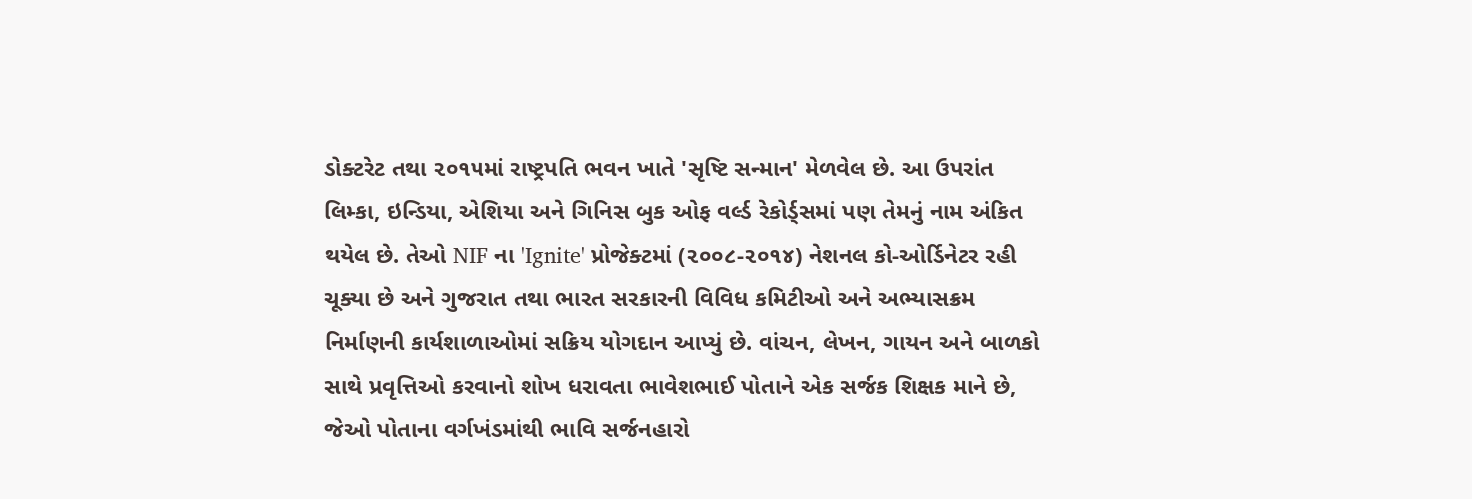ડોક્ટરેટ તથા ૨૦૧૫માં રાષ્ટ્રપતિ ભવન ખાતે 'સૃષ્ટિ સન્માન' મેળવેલ છે. આ ઉપરાંત લિમ્કા, ઇન્ડિયા, એશિયા અને ગિનિસ બુક ઓફ વર્લ્ડ રેકોર્ડ્સમાં પણ તેમનું નામ અંકિત થયેલ છે. તેઓ NIF ના 'Ignite' પ્રોજેક્ટમાં (૨૦૦૮-૨૦૧૪) નેશનલ કો-ઓર્ડિનેટર રહી ચૂક્યા છે અને ગુજરાત તથા ભારત સરકારની વિવિધ કમિટીઓ અને અભ્યાસક્રમ નિર્માણની કાર્યશાળાઓમાં સક્રિય યોગદાન આપ્યું છે. વાંચન, લેખન, ગાયન અને બાળકો સાથે પ્રવૃત્તિઓ કરવાનો શોખ ધરાવતા ભાવેશભાઈ પોતાને એક સર્જક શિક્ષક માને છે, જેઓ પોતાના વર્ગખંડમાંથી ભાવિ સર્જનહારો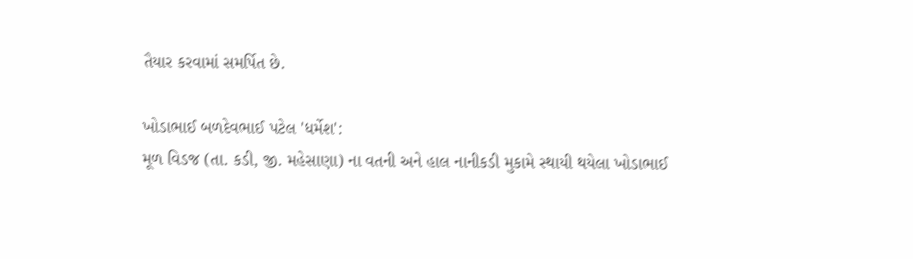તૈયાર કરવામાં સમર્પિત છે.

ખોડાભાઈ બળદેવભાઈ પટેલ 'ધર્મેશ':
મૂળ વિડજ (તા. કડી, જી. મહેસાણા) ના વતની અને હાલ નાનીકડી મુકામે સ્થાયી થયેલા ખોડાભાઈ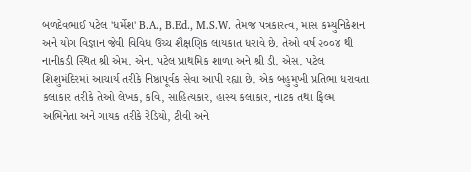બળદેવભાઈ પટેલ 'ધર્મેશ' B.A., B.Ed., M.S.W. તેમજ પત્રકારત્વ, માસ કમ્યુનિકેશન અને યોગ વિજ્ઞાન જેવી વિવિધ ઉચ્ચ શૈક્ષણિક લાયકાત ધરાવે છે. તેઓ વર્ષ ૨૦૦૪ થી નાનીકડી સ્થિત શ્રી એમ. એન. પટેલ પ્રાથમિક શાળા અને શ્રી ડી. એસ. પટેલ શિશુમંદિરમાં આચાર્ય તરીકે નિષ્ઠાપૂર્વક સેવા આપી રહ્યા છે. એક બહુમુખી પ્રતિભા ધરાવતા કલાકાર તરીકે તેઓ લેખક, કવિ, સાહિત્યકાર, હાસ્ય કલાકાર, નાટક તથા ફિલ્મ અભિનેતા અને ગાયક તરીકે રેડિયો, ટીવી અને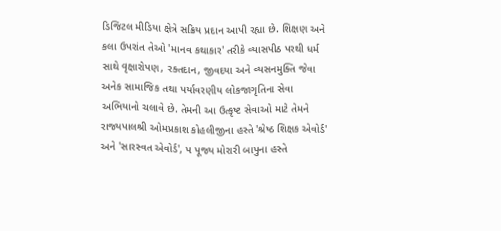ડિજિટલ મીડિયા ક્ષેત્રે સક્રિય પ્રદાન આપી રહ્યા છે. શિક્ષણ અને કલા ઉપરાંત તેઓ 'માનવ કથાકાર' તરીકે વ્યાસપીઠ પરથી ધર્મ સાથે વૃક્ષારોપણ, રક્તદાન, જીવદયા અને વ્યસનમુક્તિ જેવા અનેક સામાજિક તથા પર્યાવરણીય લોકજાગૃતિના સેવા અભિયાનો ચલાવે છે. તેમની આ ઉત્કૃષ્ટ સેવાઓ માટે તેમને રાજ્યપાલશ્રી ઓમપ્રકાશ કોહલીજીના હસ્તે 'શ્રેષ્ઠ શિક્ષક એવોર્ડ' અને 'સારસ્વત એવોર્ડ', પ પૂજ્ય મોરારી બાપુના હસ્તે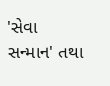'સેવા સન્માન' તથા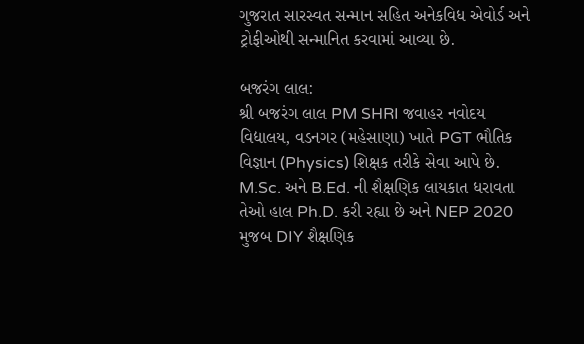ગુજરાત સારસ્વત સન્માન સહિત અનેકવિધ એવોર્ડ અને ટ્રોફીઓથી સન્માનિત કરવામાં આવ્યા છે.

બજરંગ લાલ:
શ્રી બજરંગ લાલ PM SHRI જવાહર નવોદય વિદ્યાલય, વડનગર (મહેસાણા) ખાતે PGT ભૌતિક વિજ્ઞાન (Physics) શિક્ષક તરીકે સેવા આપે છે. M.Sc. અને B.Ed. ની શૈક્ષણિક લાયકાત ધરાવતા તેઓ હાલ Ph.D. કરી રહ્યા છે અને NEP 2020 મુજબ DIY શૈક્ષણિક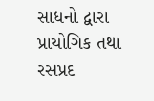સાધનો દ્વારા પ્રાયોગિક તથા રસપ્રદ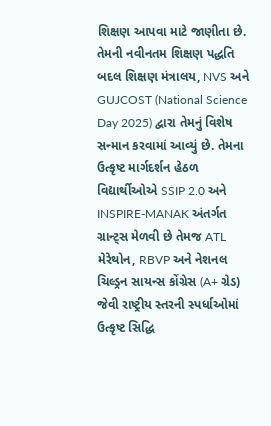શિક્ષણ આપવા માટે જાણીતા છે. તેમની નવીનતમ શિક્ષણ પદ્ધતિ બદલ શિક્ષણ મંત્રાલય, NVS અને GUJCOST (National Science Day 2025) દ્વારા તેમનું વિશેષ સન્માન કરવામાં આવ્યું છે. તેમના ઉત્કૃષ્ટ માર્ગદર્શન હેઠળ વિદ્યાર્થીઓએ SSIP 2.0 અને INSPIRE-MANAK અંતર્ગત ગ્રાન્ટ્સ મેળવી છે તેમજ ATL મેરેથોન, RBVP અને નેશનલ ચિલ્ડ્રન સાયન્સ કોંગ્રેસ (A+ ગ્રેડ) જેવી રાષ્ટ્રીય સ્તરની સ્પર્ધાઓમાં ઉત્કૃષ્ટ સિદ્ધિ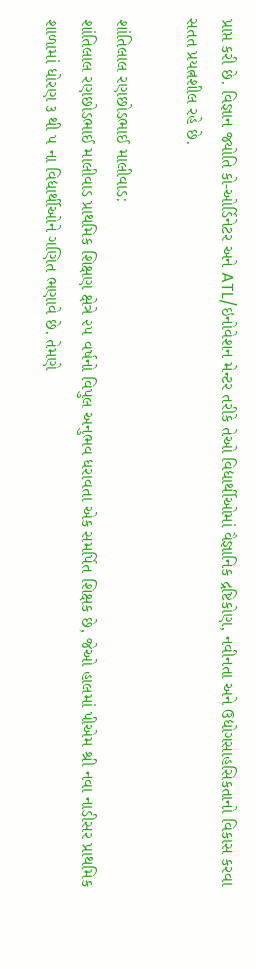પ્રાપ્ત કરી છે. વિજ્ઞાન જ્યોતિ કો-ઓર્ડિનેટર અને ATL/ઇનોવેશન મેન્ટર તરીકે તેઓ વિદ્યાર્થીઓમાં વૈજ્ઞાનિક દ્રષ્ટિકોણ, નવીનતા અને ઉદ્યોગસાહસિકતાનો વિકાસ કરવા સતત પ્રયત્નશીલ રહે છે.

શાંતિલાલ રણછોડભાઈ માલીવાડ:
શાંતિલાલ રણછોડભાઈ માલીવાડ પ્રાથમિક શિક્ષણ ક્ષેત્રે ૨૫ વર્ષનો વિપુલ અનુભવ ધરાવતા એક સમર્પિત શિક્ષક છે, જેઓ હાલમાં પીએમ શ્રી નવા નાડીસર પ્રાથમિક શાળામાં ધોરણ ૩ થી ૫ ના વિદ્યાર્થીઓને ગણિત ભણાવે છે. તેમણે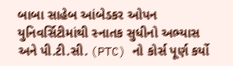બાબા સાહેબ આંબેડકર ઓપન યુનિવર્સિટીમાંથી સ્નાતક સુધીનો અભ્યાસ અને પી.ટી.સી. (PTC) નો કોર્સ પૂર્ણ કર્યો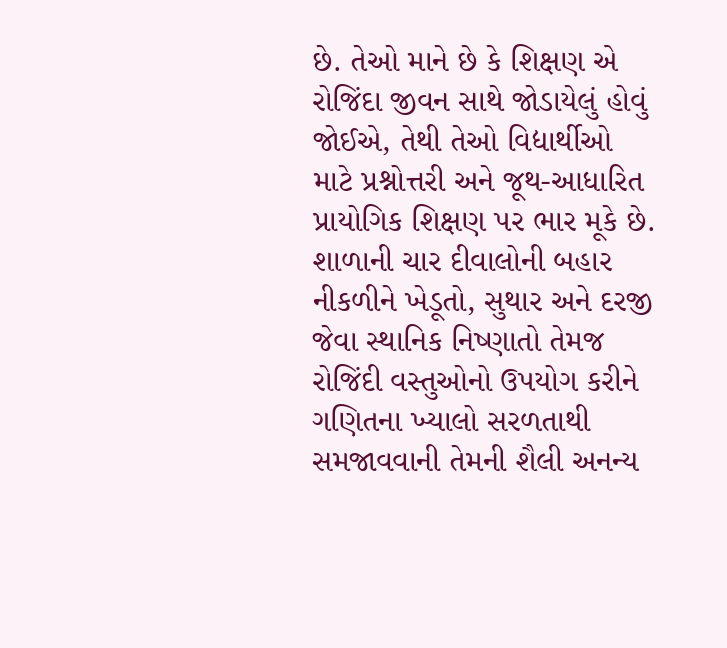છે. તેઓ માને છે કે શિક્ષણ એ રોજિંદા જીવન સાથે જોડાયેલું હોવું જોઈએ, તેથી તેઓ વિદ્યાર્થીઓ માટે પ્રશ્નોત્તરી અને જૂથ-આધારિત પ્રાયોગિક શિક્ષણ પર ભાર મૂકે છે. શાળાની ચાર દીવાલોની બહાર નીકળીને ખેડૂતો, સુથાર અને દરજી જેવા સ્થાનિક નિષ્ણાતો તેમજ રોજિંદી વસ્તુઓનો ઉપયોગ કરીને ગણિતના ખ્યાલો સરળતાથી સમજાવવાની તેમની શૈલી અનન્ય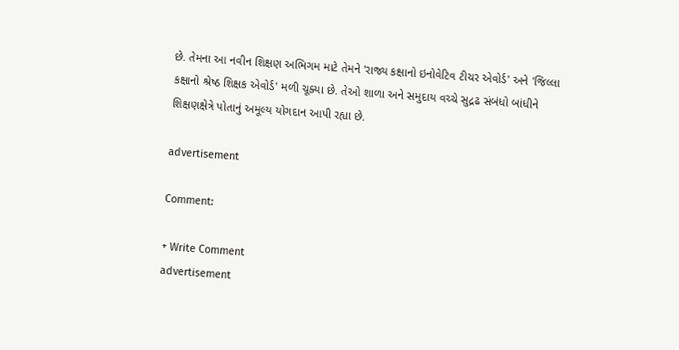છે. તેમના આ નવીન શિક્ષણ અભિગમ માટે તેમને 'રાજ્ય કક્ષાનો ઇનોવેટિવ ટીચર એવોર્ડ' અને 'જિલ્લા કક્ષાનો શ્રેષ્ઠ શિક્ષક એવોર્ડ' મળી ચૂક્યા છે. તેઓ શાળા અને સમુદાય વચ્ચે સુદ્રઢ સંબંધો બાંધીને શિક્ષણક્ષેત્રે પોતાનું અમૂલ્ય યોગદાન આપી રહ્યા છે.

advertisement

Comment:

+ Write Comment
advertisement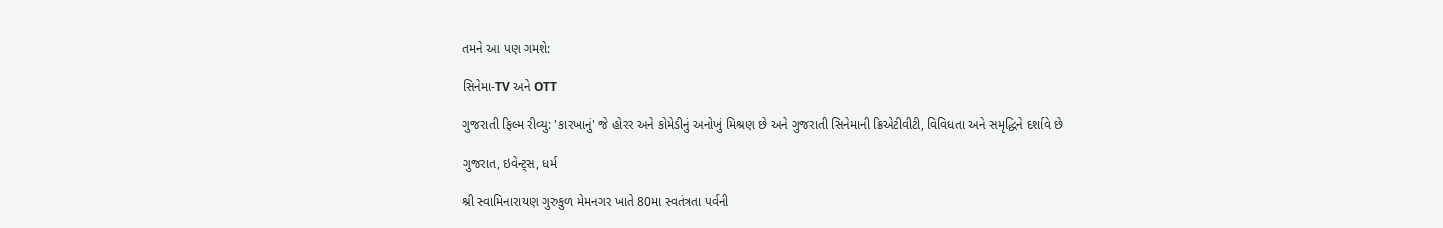તમને આ પણ ગમશે:

સિનેમા-TV અને OTT

ગુજરાતી ફિલ્મ રીવ્યુ: 'કારખાનું' જે હોરર અને કોમેડીનું અનોખું મિશ્રણ છે અને ગુજરાતી સિનેમાની ક્રિએટીવીટી, વિવિધતા અને સમૃદ્ધિને દર્શાવે છે

ગુજરાત, ઇવેન્ટ્સ, ધર્મ

શ્રી સ્વામિનારાયણ ગુરુકુળ મેમનગર ખાતે 80મા સ્વતંત્રતા પર્વની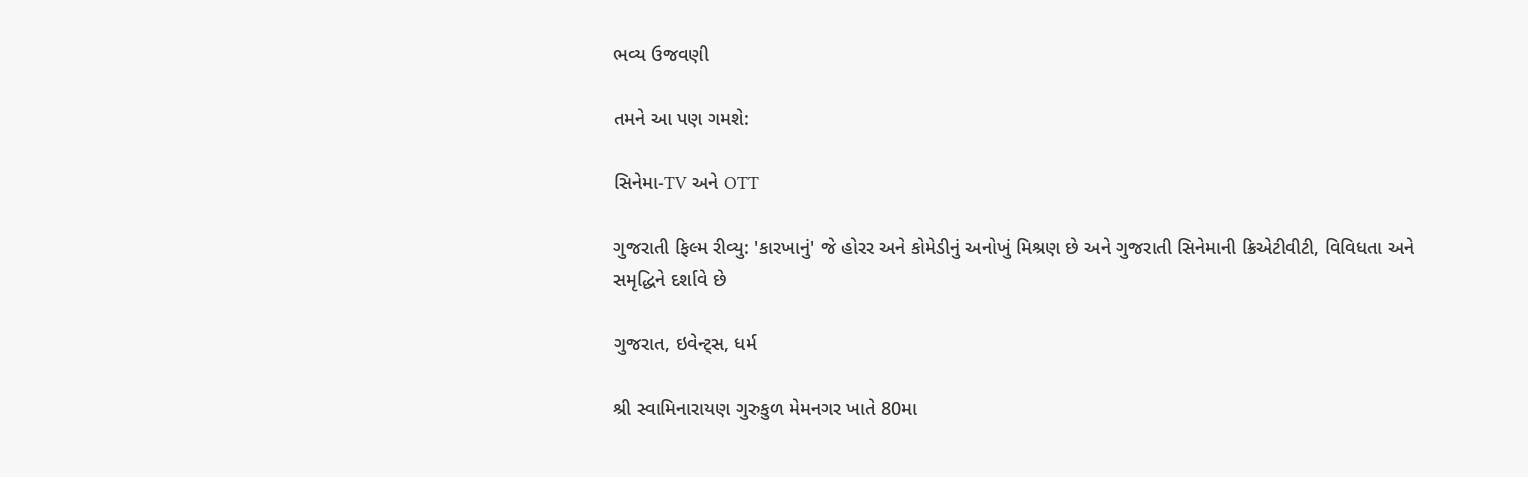ભવ્ય ઉજવણી

તમને આ પણ ગમશે:

સિનેમા-TV અને OTT

ગુજરાતી ફિલ્મ રીવ્યુ: 'કારખાનું' જે હોરર અને કોમેડીનું અનોખું મિશ્રણ છે અને ગુજરાતી સિનેમાની ક્રિએટીવીટી, વિવિધતા અને સમૃદ્ધિને દર્શાવે છે

ગુજરાત, ઇવેન્ટ્સ, ધર્મ

શ્રી સ્વામિનારાયણ ગુરુકુળ મેમનગર ખાતે 80મા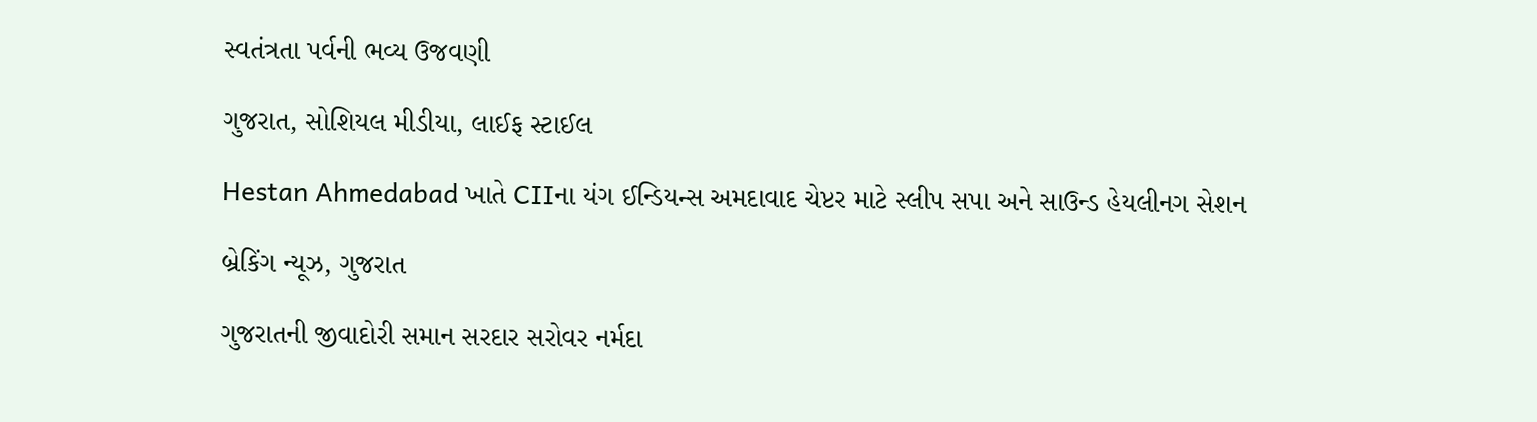સ્વતંત્રતા પર્વની ભવ્ય ઉજવણી

ગુજરાત, સોશિયલ મીડીયા, લાઈફ સ્ટાઈલ

Hestan Ahmedabad ખાતે CIIના યંગ ઈન્ડિયન્સ અમદાવાદ ચેપ્ટર માટે સ્લીપ સપા અને સાઉન્ડ હેયલીનગ સેશન

બ્રેકિંગ ન્યૂઝ, ગુજરાત

ગુજરાતની જીવાદોરી સમાન સરદાર સરોવર નર્મદા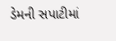ડેમની સપાટીમાં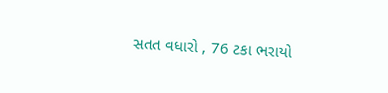સતત વધારો , 76 ટકા ભરાયો